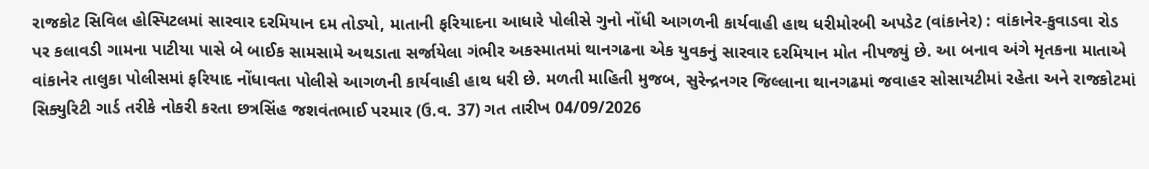રાજકોટ સિવિલ હોસ્પિટલમાં સારવાર દરમિયાન દમ તોડ્યો, માતાની ફરિયાદના આધારે પોલીસે ગુનો નોંધી આગળની કાર્યવાહી હાથ ધરીમોરબી અપડેટ (વાંકાનેર) : વાંકાનેર-કુવાડવા રોડ પર કલાવડી ગામના પાટીયા પાસે બે બાઈક સામસામે અથડાતા સર્જાયેલા ગંભીર અકસ્માતમાં થાનગઢના એક યુવકનું સારવાર દરમિયાન મોત નીપજ્યું છે. આ બનાવ અંગે મૃતકના માતાએ વાંકાનેર તાલુકા પોલીસમાં ફરિયાદ નોંધાવતા પોલીસે આગળની કાર્યવાહી હાથ ધરી છે. મળતી માહિતી મુજબ, સુરેન્દ્રનગર જિલ્લાના થાનગઢમાં જવાહર સોસાયટીમાં રહેતા અને રાજકોટમાં સિક્યુરિટી ગાર્ડ તરીકે નોકરી કરતા છત્રસિંહ જશવંતભાઈ પરમાર (ઉ.વ. 37) ગત તારીખ 04/09/2026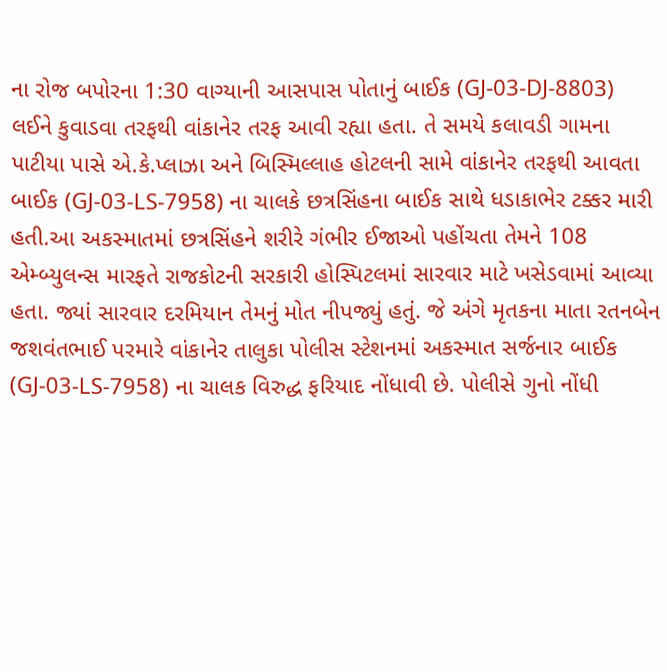ના રોજ બપોરના 1:30 વાગ્યાની આસપાસ પોતાનું બાઈક (GJ-03-DJ-8803) લઈને કુવાડવા તરફથી વાંકાનેર તરફ આવી રહ્યા હતા. તે સમયે કલાવડી ગામના પાટીયા પાસે એ.કે.પ્લાઝા અને બિસ્મિલ્લાહ હોટલની સામે વાંકાનેર તરફથી આવતા બાઈક (GJ-03-LS-7958) ના ચાલકે છત્રસિંહના બાઈક સાથે ધડાકાભેર ટક્કર મારી હતી.આ અકસ્માતમાં છત્રસિંહને શરીરે ગંભીર ઈજાઓ પહોંચતા તેમને 108 એમ્બ્યુલન્સ મારફતે રાજકોટની સરકારી હોસ્પિટલમાં સારવાર માટે ખસેડવામાં આવ્યા હતા. જ્યાં સારવાર દરમિયાન તેમનું મોત નીપજ્યું હતું. જે અંગે મૃતકના માતા રતનબેન જશવંતભાઈ પરમારે વાંકાનેર તાલુકા પોલીસ સ્ટેશનમાં અકસ્માત સર્જનાર બાઈક (GJ-03-LS-7958) ના ચાલક વિરુદ્ધ ફરિયાદ નોંધાવી છે. પોલીસે ગુનો નોંધી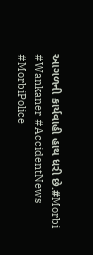આગળની કાર્યવાહી હાથ ધરી છે.#Morbi #Wankaner #AccidentNews #MorbiPolice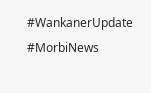#WankanerUpdate #MorbiNews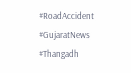#RoadAccident #GujaratNews #Thangadh